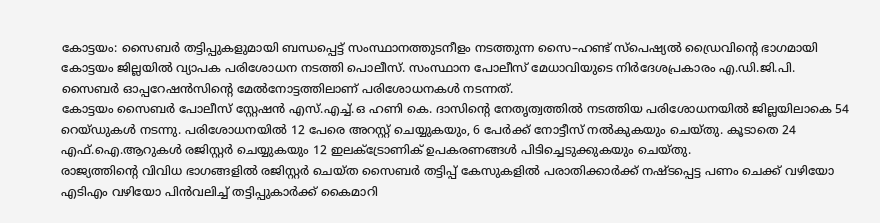കോട്ടയം: സൈബർ തട്ടിപ്പുകളുമായി ബന്ധപ്പെട്ട് സംസ്ഥാനത്തുടനീളം നടത്തുന്ന സൈ–ഹണ്ട് സ്പെഷ്യൽ ഡ്രൈവിന്റെ ഭാഗമായി കോട്ടയം ജില്ലയിൽ വ്യാപക പരിശോധന നടത്തി പൊലീസ്. സംസ്ഥാന പോലീസ് മേധാവിയുടെ നിർദേശപ്രകാരം എ.ഡി.ജി.പി. സൈബർ ഓപ്പറേഷൻസിന്റെ മേൽനോട്ടത്തിലാണ് പരിശോധനകൾ നടന്നത്.
കോട്ടയം സൈബർ പോലീസ് സ്റ്റേഷൻ എസ്.എച്ച്.ഒ ഹണി കെ. ദാസിന്റെ നേതൃത്വത്തിൽ നടത്തിയ പരിശോധനയിൽ ജില്ലയിലാകെ 54 റെയ്ഡുകൾ നടന്നു. പരിശോധനയിൽ 12 പേരെ അറസ്റ്റ് ചെയ്യുകയും, 6 പേർക്ക് നോട്ടീസ് നൽകുകയും ചെയ്തു. കൂടാതെ 24 എഫ്.ഐ.ആറുകൾ രജിസ്റ്റർ ചെയ്യുകയും 12 ഇലക്ട്രോണിക് ഉപകരണങ്ങൾ പിടിച്ചെടുക്കുകയും ചെയ്തു.
രാജ്യത്തിന്റെ വിവിധ ഭാഗങ്ങളിൽ രജിസ്റ്റർ ചെയ്ത സൈബർ തട്ടിപ്പ് കേസുകളിൽ പരാതിക്കാർക്ക് നഷ്ടപ്പെട്ട പണം ചെക്ക് വഴിയോ എടിഎം വഴിയോ പിൻവലിച്ച് തട്ടിപ്പുകാർക്ക് കൈമാറി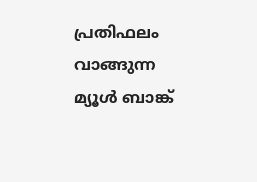പ്രതിഫലം വാങ്ങുന്ന മ്യൂൾ ബാങ്ക്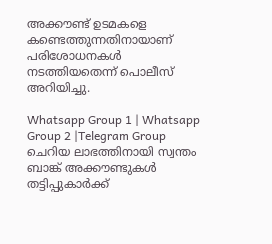അക്കൗണ്ട് ഉടമകളെ കണ്ടെത്തുന്നതിനായാണ് പരിശോധനകൾ നടത്തിയതെന്ന് പൊലീസ് അറിയിച്ചു.

Whatsapp Group 1 | Whatsapp Group 2 |Telegram Group
ചെറിയ ലാഭത്തിനായി സ്വന്തം ബാങ്ക് അക്കൗണ്ടുകൾ തട്ടിപ്പുകാർക്ക്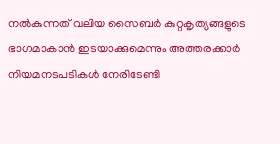നൽകുന്നത് വലിയ സൈബർ കുറ്റകൃത്യങ്ങളുടെ ഭാഗമാകാൻ ഇടയാക്കുമെന്നും അത്തരക്കാർ നിയമനടപടികൾ നേരിടേണ്ടി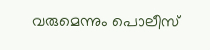വരുമെന്നും പൊലീസ്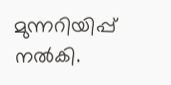മുന്നറിയിപ്പ് നൽകി.